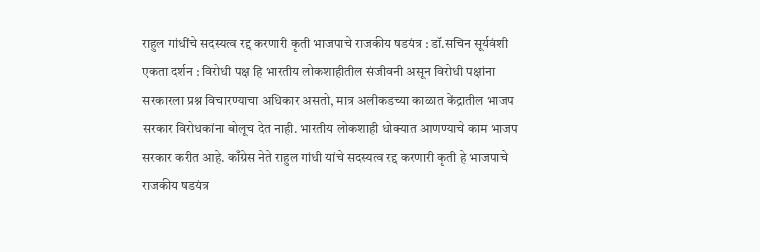राहुल गांधींचे सदस्यत्व रद्द करणारी कृती भाजपाचे राजकीय षडयंत्र : डॉ.सचिन सूर्यवंशी
एकता दर्शन : विरोधी पक्ष हि भारतीय लोकशाहीतील संजीवनी असून विरोधी पक्षांना सरकारला प्रश्न विचारण्याचा अधिकार असतो, मात्र अलीकडच्या काळात केंद्रातील भाजप सरकार विरोधकांना बोलूच देत नाही. भारतीय लोकशाही धोक्यात आणण्याचे काम भाजप सरकार करीत आहे. काँग्रेस नेते राहुल गांधी यांचे सदस्यत्व रद्द करणारी कृती हे भाजपाचे राजकीय षडयंत्र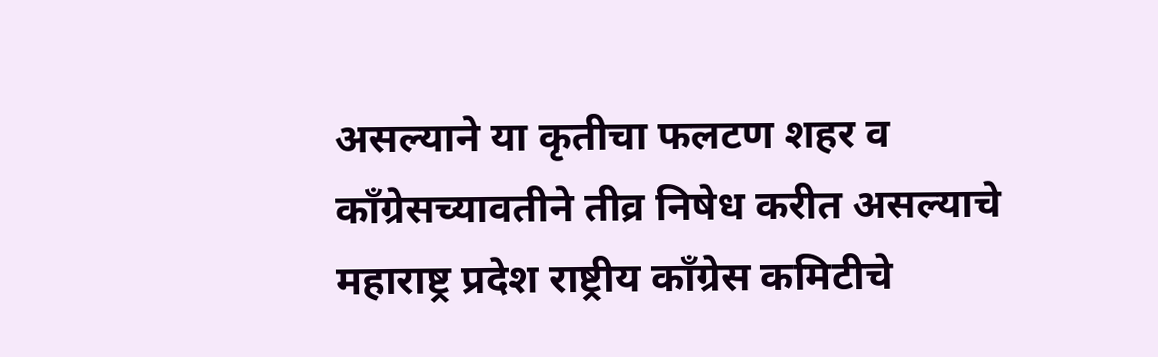असल्याने या कृतीचा फलटण शहर व काँग्रेसच्यावतीने तीव्र निषेध करीत असल्याचे महाराष्ट्र प्रदेश राष्ट्रीय काँग्रेस कमिटीचे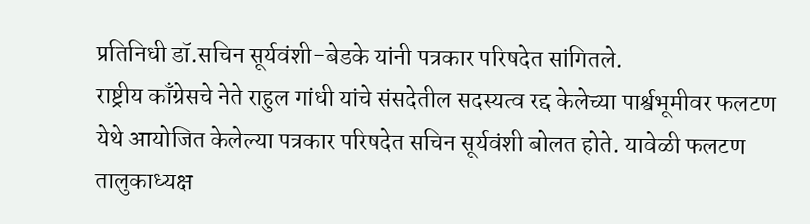प्रतिनिधी डॉ.सचिन सूर्यवंशी-बेडके यांनी पत्रकार परिषदेत सांगितले.
राष्ट्रीय काँग्रेसचे नेते राहुल गांधी यांचे संसदेतील सदस्यत्व रद्द केलेच्या पार्श्वभूमीवर फलटण येथे आयोजित केलेल्या पत्रकार परिषदेत सचिन सूर्यवंशी बोलत होते. यावेळी फलटण तालुकाध्यक्ष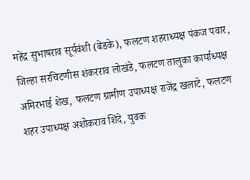महेंद्र सुभाषराव सूर्यवंशी (बेडके), फलटण शहराध्यक्ष पंकज पवार, जिल्हा सरचिटणीस शंकरराव लोखंडे, फलटण तालुका कार्याध्यक्ष अमिरभाई शेख, फलटण ग्रामीण उपाध्यक्ष राजेंद्र खलाटे, फलटण शहर उपाध्यक्ष अशोकराव शिंदे, युवक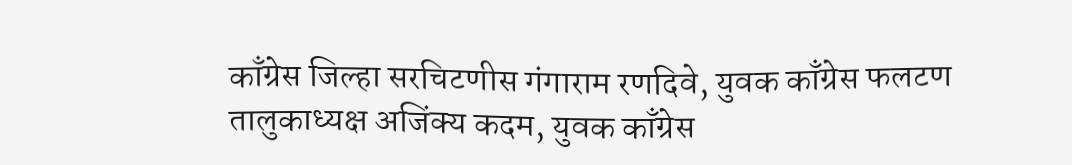काँग्रेस जिल्हा सरचिटणीस गंगाराम रणदिवे, युवक काँग्रेस फलटण तालुकाध्यक्ष अजिंक्य कदम, युवक काँग्रेस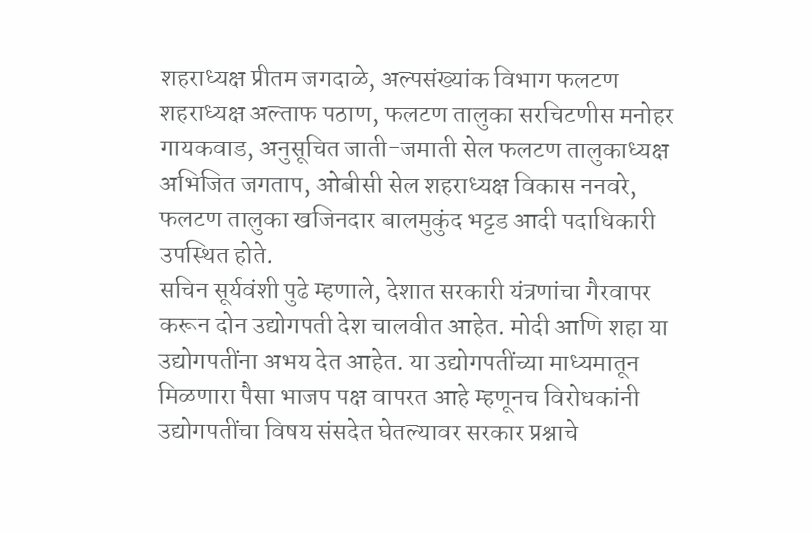शहराध्यक्ष प्रीतम जगदाळे, अल्पसंख्यांक विभाग फलटण शहराध्यक्ष अल्ताफ पठाण, फलटण तालुका सरचिटणीस मनोहर गायकवाड, अनुसूचित जाती-जमाती सेल फलटण तालुकाध्यक्ष अभिजित जगताप, ओबीसी सेल शहराध्यक्ष विकास ननवरे, फलटण तालुका खजिनदार बालमुकुंद भट्टड आदी पदाधिकारी उपस्थित होते.
सचिन सूर्यवंशी पुढे म्हणाले, देशात सरकारी यंत्रणांचा गैरवापर करून दोन उद्योगपती देश चालवीत आहेत. मोदी आणि शहा या उद्योगपतींना अभय देत आहेत. या उद्योगपतींच्या माध्यमातून मिळणारा पैसा भाजप पक्ष वापरत आहे म्हणूनच विरोधकांनी उद्योगपतींचा विषय संसदेत घेतल्यावर सरकार प्रश्नाचे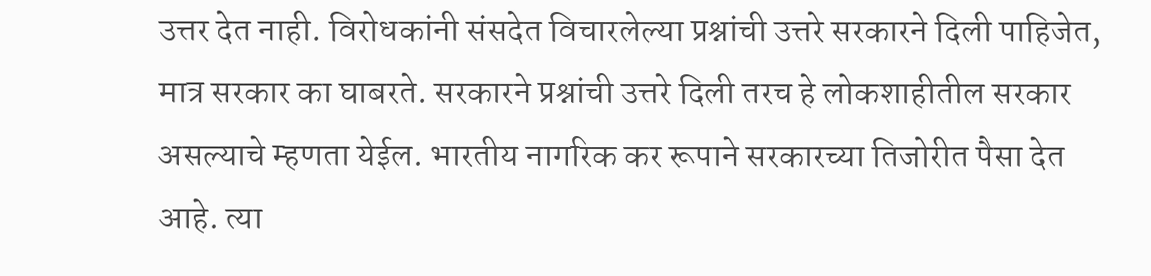उत्तर देत नाही. विरोधकांनी संसदेत विचारलेल्या प्रश्नांची उत्तरे सरकारने दिली पाहिजेत, मात्र सरकार का घाबरते. सरकारने प्रश्नांची उत्तरे दिली तरच हे लोकशाहीतील सरकार असल्याचे म्हणता येईल. भारतीय नागरिक कर रूपाने सरकारच्या तिजोरीत पैसा देत आहे. त्या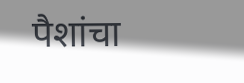पैशांचा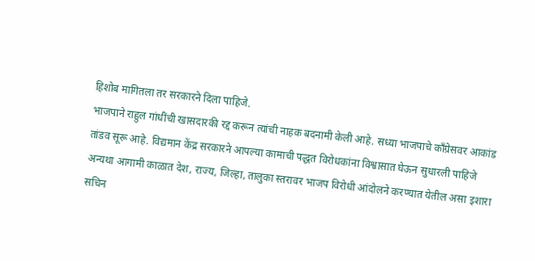हिशोब मागितला तर सरकारने दिला पाहिजे.
भाजपाने राहुल गांधींची खासदारकी रद्द करून त्यांची नाहक बदनामी केली आहे. सध्या भाजपाचे काँग्रेसवर आकांड तांडव सूरू आहे. विद्यमान केंद्र सरकारने आपल्या कामाची पद्धत विरोधकांना विश्वासात घेऊन सुधारली पाहिजे अन्यथा आगामी काळात देश, राज्य, जिल्हा, तालुका स्तरावर भाजप विरोधी आंदोलने करण्यात येतील असा इशारा सचिन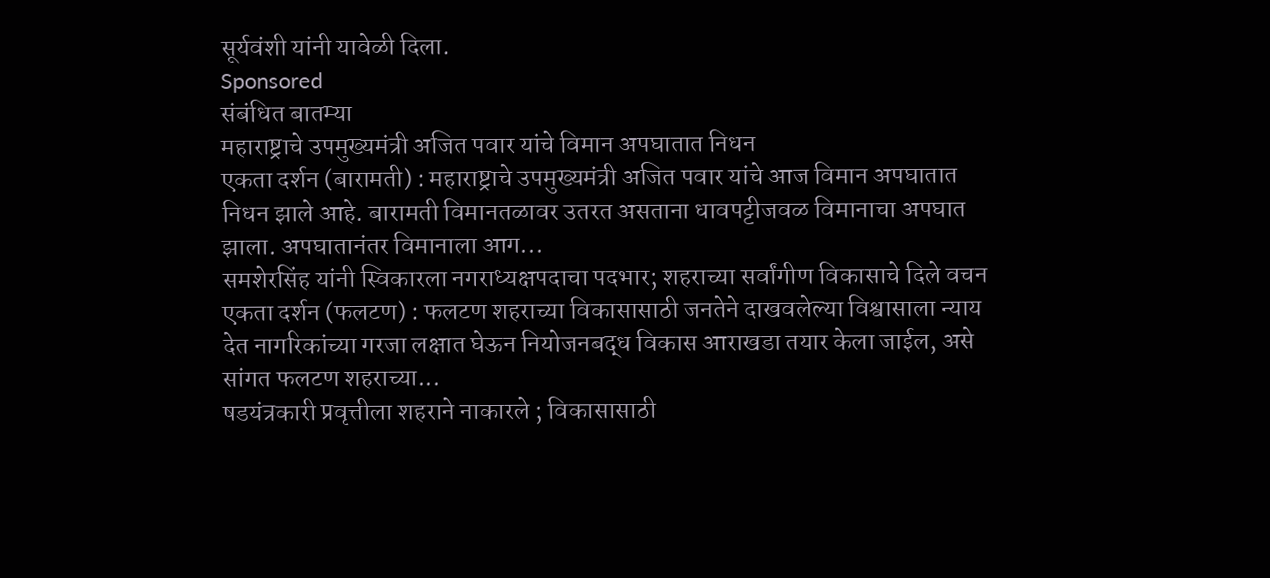सूर्यवंशी यांनी यावेळी दिला.
Sponsored
संबंधित बातम्या
महाराष्ट्राचे उपमुख्यमंत्री अजित पवार यांचे विमान अपघातात निधन
एकता दर्शन (बारामती) : महाराष्ट्राचे उपमुख्यमंत्री अजित पवार यांचे आज विमान अपघातात निधन झाले आहे. बारामती विमानतळावर उतरत असताना धावपट्टीजवळ विमानाचा अपघात झाला. अपघातानंतर विमानाला आग...
समशेरसिंह यांनी स्विकारला नगराध्यक्षपदाचा पदभार; शहराच्या सर्वांगीण विकासाचे दिले वचन
एकता दर्शन (फलटण) : फलटण शहराच्या विकासासाठी जनतेने दाखवलेल्या विश्वासाला न्याय देत नागरिकांच्या गरजा लक्षात घेऊन नियोजनबद्ध विकास आराखडा तयार केला जाईल, असे सांगत फलटण शहराच्या...
षडयंत्रकारी प्रवृत्तीला शहराने नाकारले ; विकासासाठी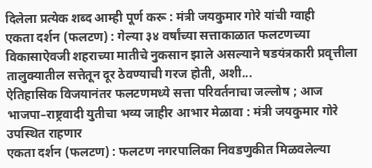दिलेला प्रत्येक शब्द आम्ही पूर्ण करू : मंत्री जयकुमार गोरे यांची ग्वाही
एकता दर्शन (फलटण) : गेल्या ३४ वर्षांच्या सत्ताकाळात फलटणच्या विकासाऐवजी शहराच्या मातीचे नुकसान झाले असल्याने षडयंत्रकारी प्रवृत्तीला तालुक्यातील सत्तेतून दूर ठेवण्याची गरज होती, अशी...
ऐतिहासिक विजयानंतर फलटणमध्ये सत्ता परिवर्तनाचा जल्लोष ; आज भाजपा–राष्ट्रवादी युतीचा भव्य जाहीर आभार मेळावा : मंत्री जयकुमार गोरे उपस्थित राहणार
एकता दर्शन (फलटण) : फलटण नगरपालिका निवडणुकीत मिळवलेल्या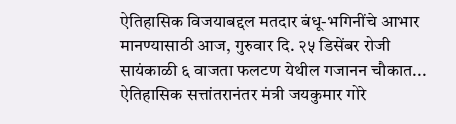ऐतिहासिक विजयाबद्दल मतदार बंधू-भगिनींचे आभार मानण्यासाठी आज, गुरुवार दि. २५ डिसेंबर रोजी सायंकाळी ६ वाजता फलटण येथील गजानन चौकात...
ऐतिहासिक सत्तांतरानंतर मंत्री जयकुमार गोरे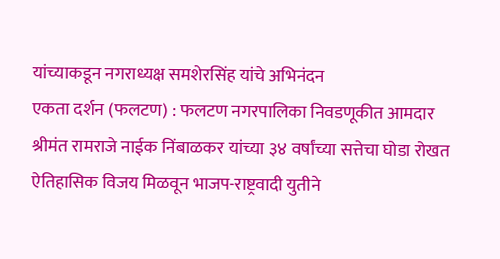यांच्याकडून नगराध्यक्ष समशेरसिंह यांचे अभिनंदन
एकता दर्शन (फलटण) : फलटण नगरपालिका निवडणूकीत आमदार श्रीमंत रामराजे नाईक निंबाळकर यांच्या ३४ वर्षांच्या सत्तेचा घोडा रोखत ऐतिहासिक विजय मिळवून भाजप-राष्ट्रवादी युतीने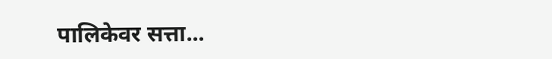पालिकेवर सत्ता...